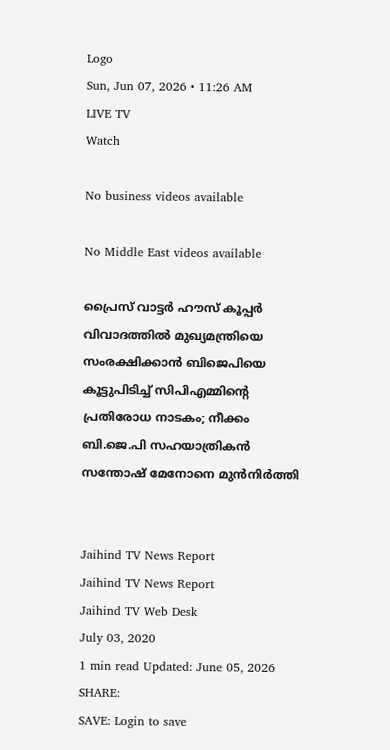Logo
Sun, Jun 07, 2026 • 11:26 AM
LIVE TV
Watch

No business videos available

No Middle East videos available

പ്രൈസ് വാട്ടർ ഹൗസ് കൂപ്പർ വിവാദത്തിൽ മുഖ്യമന്ത്രിയെ സംരക്ഷിക്കാൻ ബിജെപിയെ കൂട്ടുപിടിച്ച് സിപിഎമ്മിന്‍റെ പ്രതിരോധ നാടകം; നീക്കം ബി.ജെ.പി സഹയാത്രികൻ സന്തോഷ് മേനോനെ മുന്‍നിർത്തി


Jaihind TV News Report
Jaihind TV News Report
Jaihind TV Web Desk
July 03, 2020
1 min read Updated: June 05, 2026
SHARE:
SAVE: Login to save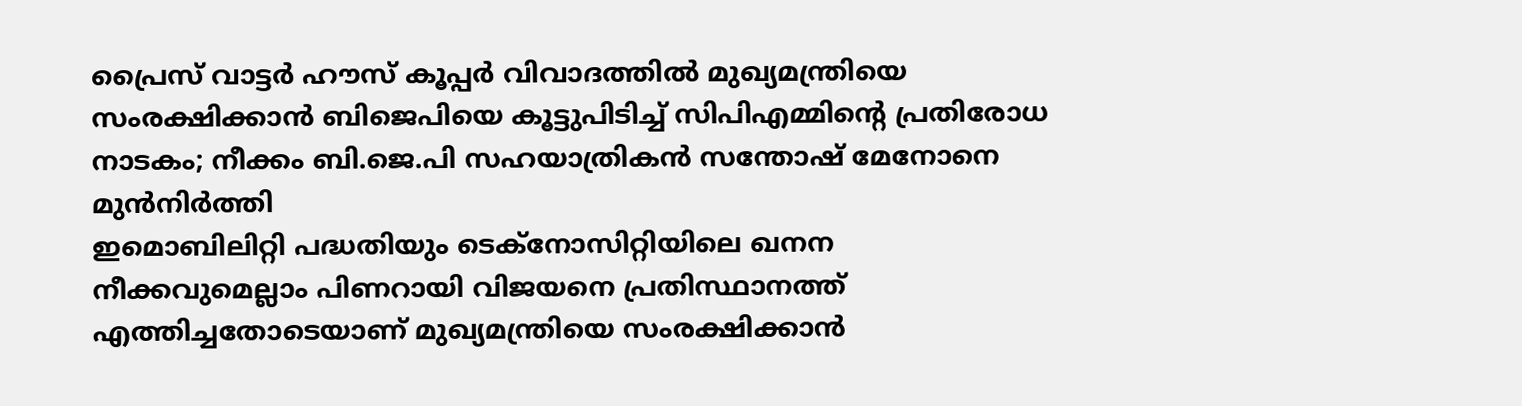പ്രൈസ് വാട്ടർ ഹൗസ് കൂപ്പർ വിവാദത്തിൽ മുഖ്യമന്ത്രിയെ സംരക്ഷിക്കാൻ ബിജെപിയെ കൂട്ടുപിടിച്ച് സിപിഎമ്മിന്‍റെ പ്രതിരോധ നാടകം; നീക്കം ബി.ജെ.പി സഹയാത്രികൻ സന്തോഷ് മേനോനെ മുന്‍നിർത്തി
ഇമൊബിലിറ്റി പദ്ധതിയും ടെക്‌നോസിറ്റിയിലെ ഖനന നീക്കവുമെല്ലാം പിണറായി വിജയനെ പ്രതിസ്ഥാനത്ത് എത്തിച്ചതോടെയാണ് മുഖ്യമന്ത്രിയെ സംരക്ഷിക്കാൻ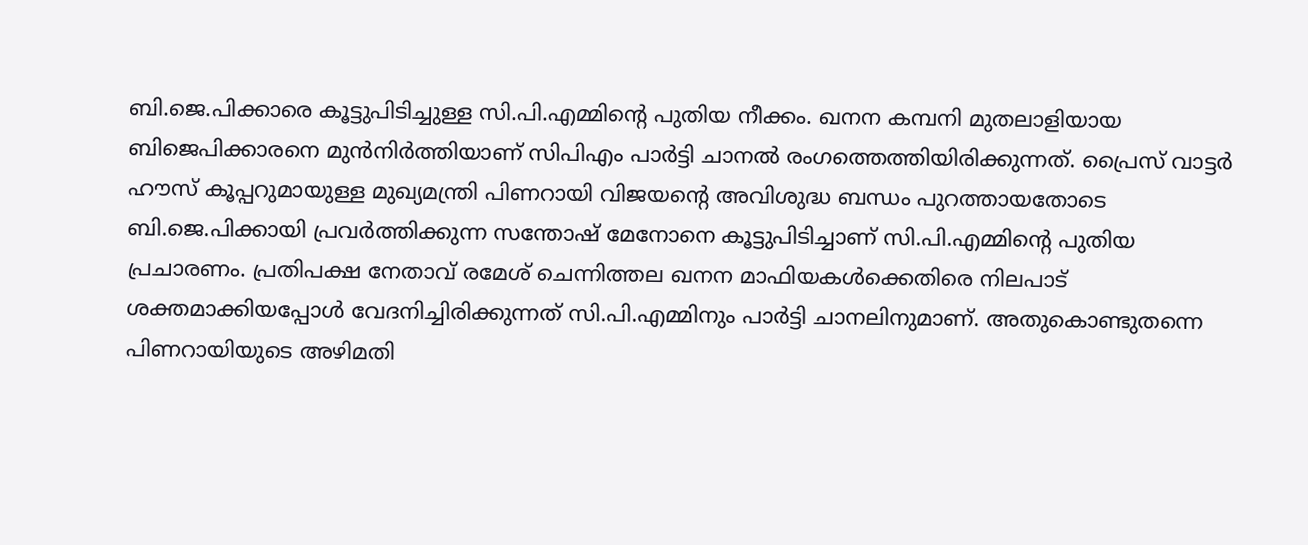ബി.ജെ.പിക്കാരെ കൂട്ടുപിടിച്ചുള്ള സി.പി.എമ്മിന്‍റെ പുതിയ നീക്കം. ഖനന കമ്പനി മുതലാളിയായ ബിജെപിക്കാരനെ മുൻനിർത്തിയാണ് സിപിഎം പാർട്ടി ചാനൽ രംഗത്തെത്തിയിരിക്കുന്നത്. പ്രൈസ് വാട്ടർ ഹൗസ് കൂപ്പറുമായുള്ള മുഖ്യമന്ത്രി പിണറായി വിജയന്‍റെ അവിശുദ്ധ ബന്ധം പുറത്തായതോടെ ബി.ജെ.പിക്കായി പ്രവർത്തിക്കുന്ന സന്തോഷ് മേനോനെ കൂട്ടുപിടിച്ചാണ് സി.പി.എമ്മിന്‍റെ പുതിയ പ്രചാരണം. പ്രതിപക്ഷ നേതാവ് രമേശ് ചെന്നിത്തല ഖനന മാഫിയകള്‍ക്കെതിരെ നിലപാട് ശക്തമാക്കിയപ്പോള്‍ വേദനിച്ചിരിക്കുന്നത് സി.പി.എമ്മിനും പാര്‍ട്ടി ചാനലിനുമാണ്. അതുകൊണ്ടുതന്നെ പിണറായിയുടെ അഴിമതി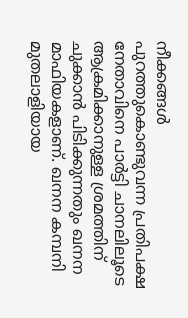നീക്കങ്ങള്‍ പുറത്തുകൊണ്ടുവന്ന പ്രതിപക്ഷ നേതാവിനെ പാര്‍ട്ടി ചാനലിലൂടെ ആക്രമിക്കാനുള്ള ശ്രമത്തിന് ചുക്കാന്‍ പിടിക്കുന്നതും ഖനന മാഫിയകളാണ്. ഖനന കമ്പനി മുതലാളിയായ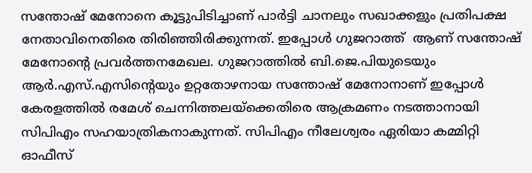സന്തോഷ് മേനോനെ കൂട്ടുപിടിച്ചാണ് പാര്‍ട്ടി ചാനലും സഖാക്കളും പ്രതിപക്ഷ നേതാവിനെതിരെ തിരിഞ്ഞിരിക്കുന്നത്. ഇപ്പോള്‍ ഗുജറാത്ത്  ആണ് സന്തോഷ് മേനോന്‍റെ പ്രവർത്തന‍മേഖല. ഗുജറാത്തില്‍ ബി.ജെ.പിയുടെയും ആര്‍.എസ്.എസിന്‍റെയും ഉറ്റതോഴനായ സന്തോഷ് മേനോനാണ് ഇപ്പോള്‍ കേരളത്തില്‍ രമേശ് ചെന്നിത്തലയ്ക്കെതിരെ ആക്രമണം നടത്താനായി സിപിഎം സഹയാത്രികനാകുന്നത്. സിപിഎം നീലേശ്വരം ഏരിയാ കമ്മിറ്റി ഓഫീസ്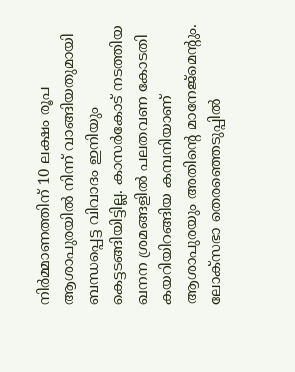നിര്‍മ്മാണത്തിന് 10 ലക്ഷം രൂപ ആശാപുരയില്‍ നിന്ന് വാങ്ങിയതുമായി ബന്ധപ്പെട്ട വിവാദം ഇനിയും കെട്ടടങ്ങിയിട്ടില്ല. കാസര്‍കോട് നടത്തിയ ഖനന ശ്രമങ്ങളില്‍ പലതവണ കോടതി കയറിയിറങ്ങിയ കമ്പനിയാണ് ആശാപുരയും അതിന്‍റെ മാനേജ്‌മെന്‍റും. ലോക്‌സഭാ തെരഞ്ഞെടുപ്പില്‍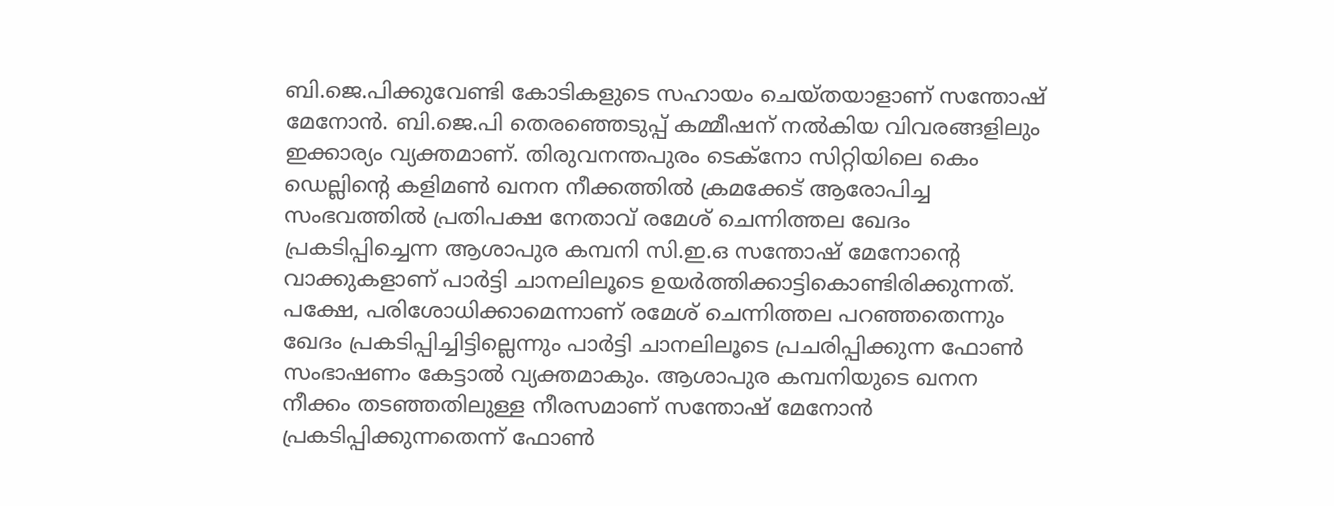ബി.ജെ.പിക്കുവേണ്ടി കോടികളുടെ സഹായം ചെയ്തയാളാണ് സന്തോഷ് മേനോന്‍. ബി.ജെ.പി തെരഞ്ഞെടുപ്പ് കമ്മീഷന് നല്‍കിയ വിവരങ്ങളിലും ഇക്കാര്യം വ്യക്തമാണ്. തിരുവനന്തപുരം ടെക്‌നോ സിറ്റിയിലെ കെം ഡെല്ലിന്‍റെ കളിമണ്‍ ഖനന നീക്കത്തില്‍ ക്രമക്കേട് ആരോപിച്ച സംഭവത്തില്‍ പ്രതിപക്ഷ നേതാവ് രമേശ് ചെന്നിത്തല ഖേദം പ്രകടിപ്പിച്ചെന്ന ആശാപുര കമ്പനി സി.ഇ.ഒ സന്തോഷ് മേനോന്‍റെ വാക്കുകളാണ് പാര്‍ട്ടി ചാനലിലൂടെ ഉയര്‍ത്തിക്കാട്ടികൊണ്ടിരിക്കുന്നത്. പക്ഷേ, പരിശോധിക്കാമെന്നാണ് രമേശ് ചെന്നിത്തല പറഞ്ഞതെന്നും ഖേദം പ്രകടിപ്പിച്ചിട്ടില്ലെന്നും പാര്‍ട്ടി ചാനലിലൂടെ പ്രചരിപ്പിക്കുന്ന ഫോണ്‍ സംഭാഷണം കേട്ടാല്‍ വ്യക്തമാകും. ആശാപുര കമ്പനിയുടെ ഖനന നീക്കം തടഞ്ഞതിലുള്ള നീരസമാണ് സന്തോഷ് മേനോന്‍ പ്രകടിപ്പിക്കുന്നതെന്ന് ഫോണ്‍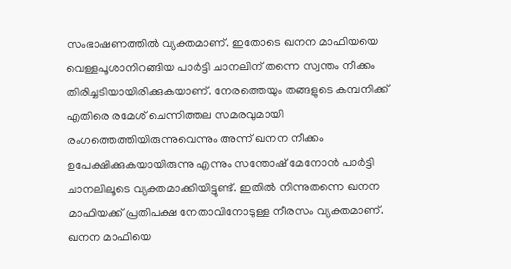സംഭാഷണത്തില്‍ വ്യക്തമാണ്. ഇതോടെ ഖനന മാഫിയയെ വെള്ളപൂശാനിറങ്ങിയ പാര്‍ട്ടി ചാനലിന് തന്നെ സ്വന്തം നീക്കം  തിരിച്ചടിയായിരിക്കുകയാണ്. നേരത്തെയും തങ്ങളുടെ കമ്പനിക്ക് എതിരെ രമേശ് ചെന്നിത്തല സമരവുമായി രംഗത്തെത്തിയിരുന്നുവെന്നും അന്ന് ഖനന നീക്കം ഉപേക്ഷിക്കുകയായിരുന്നു എന്നും സന്തോഷ് മേനോന്‍ പാര്‍ട്ടി ചാനലിലൂടെ വ്യക്തമാക്കിയിട്ടുണ്ട്. ഇതില്‍ നിന്നുതന്നെ ഖനന മാഫിയക്ക് പ്രതിപക്ഷ നേതാവിനോടുള്ള നീരസം വ്യക്തമാണ്. ഖനന മാഫിയെ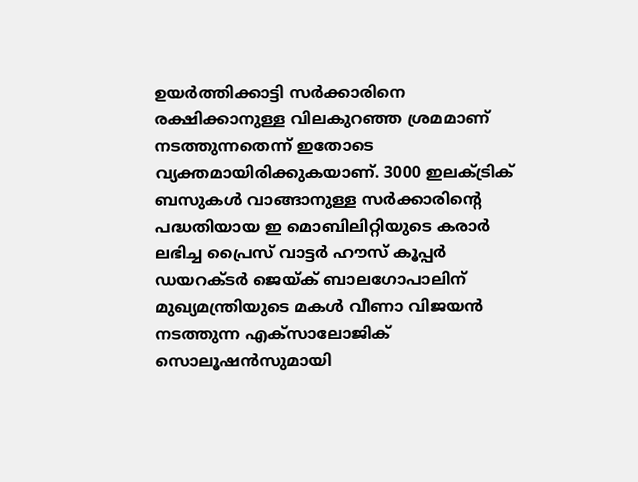ഉയര്‍ത്തിക്കാട്ടി സര്‍ക്കാരിനെ രക്ഷിക്കാനുള്ള വിലകുറഞ്ഞ ശ്രമമാണ്  നടത്തുന്നതെന്ന് ഇതോടെ വ്യക്തമായിരിക്കുകയാണ്. 3000 ഇലക്ട്രിക് ബസുകള്‍ വാങ്ങാനുള്ള സര്‍ക്കാരിന്‍റെ പദ്ധതിയായ ഇ മൊബിലിറ്റിയുടെ കരാര്‍ ലഭിച്ച പ്രൈസ് വാട്ടര്‍ ഹൗസ് കൂപ്പര്‍ ഡയറക്ടര്‍ ജെയ്ക് ബാലഗോപാലിന് മുഖ്യമന്ത്രിയുടെ മകള്‍ വീണാ വിജയന്‍ നടത്തുന്ന എക്‌സാലോജിക് സൊലൂഷന്‍സുമായി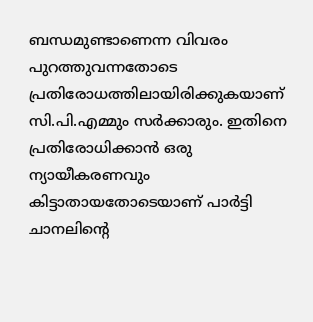ബന്ധമുണ്ടാണെന്ന വിവരം പുറത്തുവന്നതോടെ പ്രതിരോധത്തിലായിരിക്കുകയാണ് സി.പി.എമ്മും സര്‍ക്കാരും. ഇതിനെ പ്രതിരോധിക്കാന്‍ ഒരു ന്യായീകരണവും കിട്ടാതായതോടെയാണ് പാര്‍ട്ടി ചാനലിന്‍റെ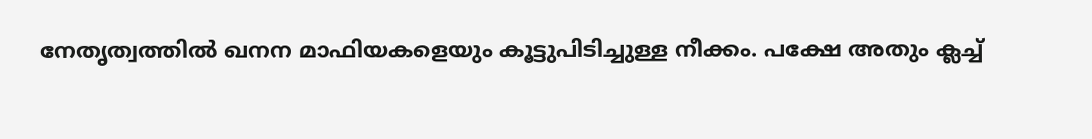നേതൃത്വത്തില്‍ ഖനന മാഫിയകളെയും കൂട്ടുപിടിച്ചുള്ള നീക്കം. പക്ഷേ അതും ക്ലച്ച്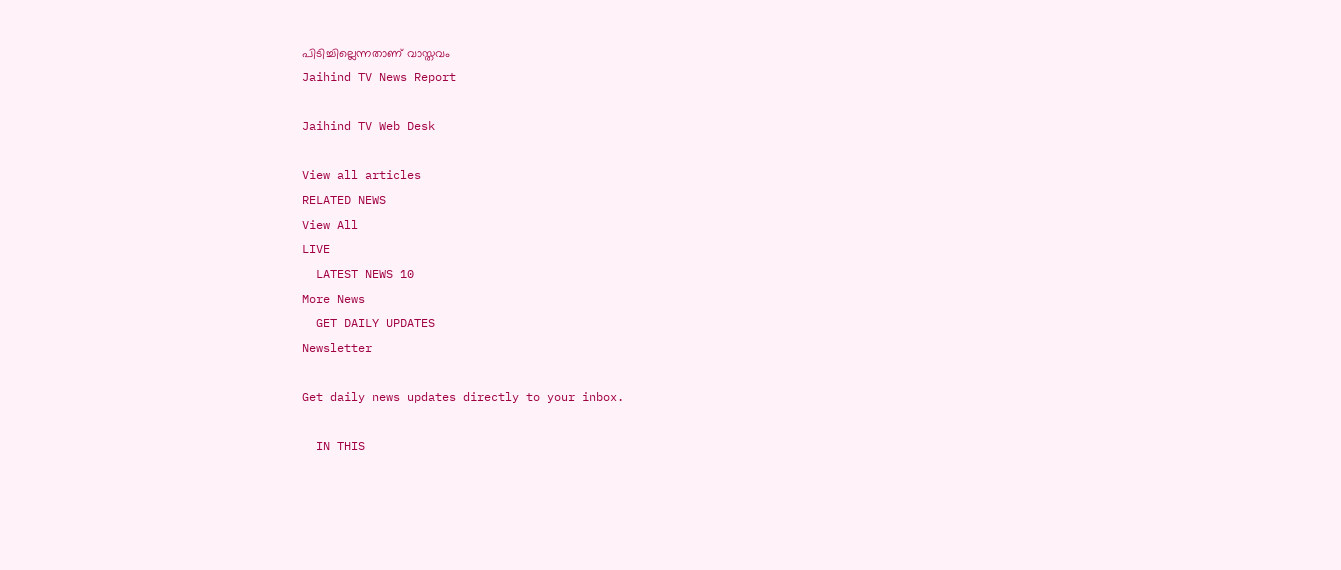പിടിച്ചില്ലെന്നതാണ് വാസ്തവം
Jaihind TV News Report

Jaihind TV Web Desk

View all articles
RELATED NEWS
View All
LIVE
  LATEST NEWS 10
More News
  GET DAILY UPDATES
Newsletter

Get daily news updates directly to your inbox.

  IN THIS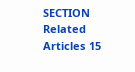SECTION
Related Articles 15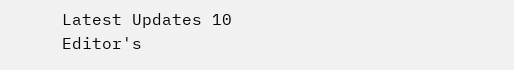Latest Updates 10
Editor's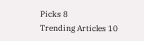Picks 8
Trending Articles 10